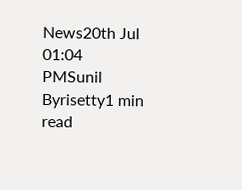News20th Jul 01:04 PMSunil Byrisetty1 min read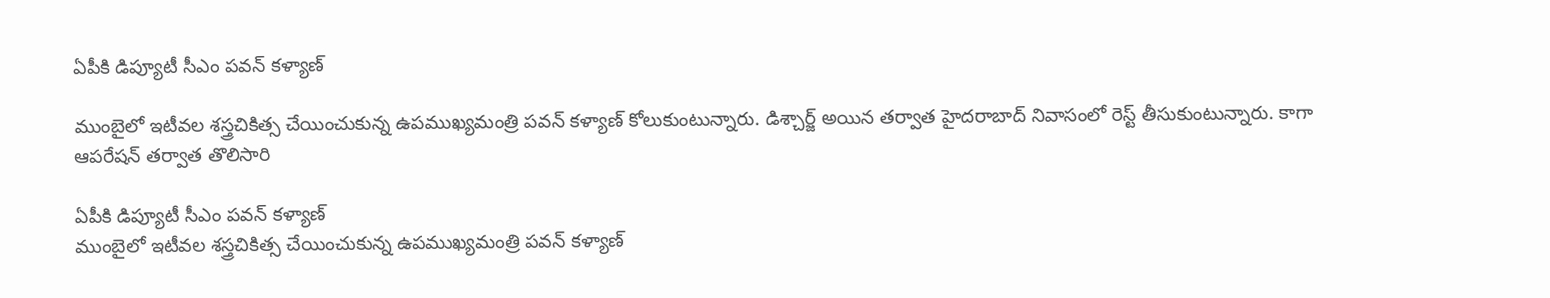ఏపీకి డిప్యూటీ సీఎం పవన్ కళ్యాణ్

ముంబైలో ఇటీవల శస్త్రచికిత్స చేయించుకున్న ఉపముఖ్యమంత్రి పవన్ కళ్యాణ్ కోలుకుంటున్నారు. డిశ్చార్జ్ అయిన తర్వాత హైదరాబాద్ నివాసంలో రెస్ట్ తీసుకుంటున్నారు. కాగా ఆపరేషన్ తర్వాత తొలిసారి

ఏపీకి డిప్యూటీ సీఎం పవన్ కళ్యాణ్
ముంబైలో ఇటీవల శస్త్రచికిత్స చేయించుకున్న ఉపముఖ్యమంత్రి పవన్ కళ్యాణ్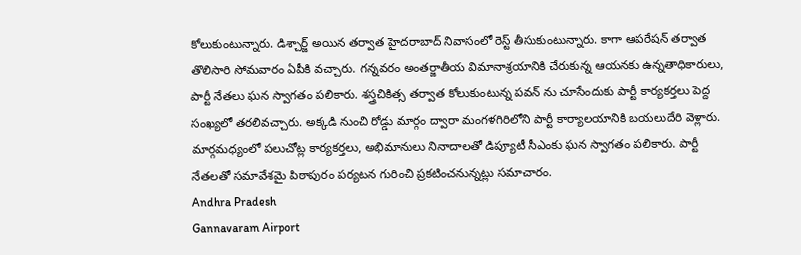కోలుకుంటున్నారు. డిశ్చార్జ్ అయిన తర్వాత హైదరాబాద్ నివాసంలో రెస్ట్ తీసుకుంటున్నారు. కాగా ఆపరేషన్ తర్వాత తొలిసారి సోమవారం ఏపీకి వచ్చారు. గన్నవరం అంతర్జాతీయ విమానాశ్రయానికి చేరుకున్న ఆయనకు ఉన్నతాధికారులు, పార్టీ నేతలు ఘన స్వాగతం పలికారు. శస్త్రచికిత్స తర్వాత కోలుకుంటున్న పవన్ ను చూసేందుకు పార్టీ కార్యకర్తలు పెద్ద సంఖ్యలో తరలివచ్చారు. అక్కడి నుంచి రోడ్డు మార్గం ద్వారా మంగళగిరిలోని పార్టీ కార్యాలయానికి బయలుదేరి వెళ్లారు. మార్గమధ్యంలో పలుచోట్ల కార్యకర్తలు, అభిమానులు నినాదాలతో డిప్యూటీ సీఎంకు ఘన స్వాగతం పలికారు. పార్టీ నేతలతో సమావేశమై పిఠాపురం పర్యటన గురించి ప్రకటించనున్నట్లు సమాచారం.
Andhra Pradesh
Gannavaram Airport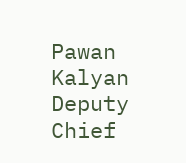Pawan Kalyan
Deputy Chief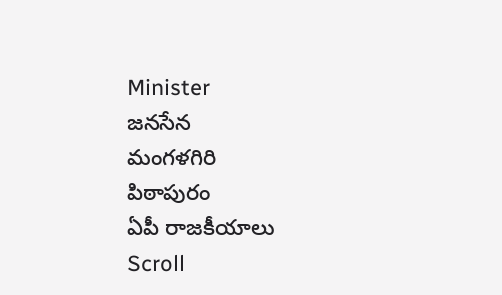Minister
జనసేన
మంగళగిరి
పిఠాపురం
ఏపీ రాజకీయాలు
Scroll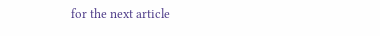for the next article